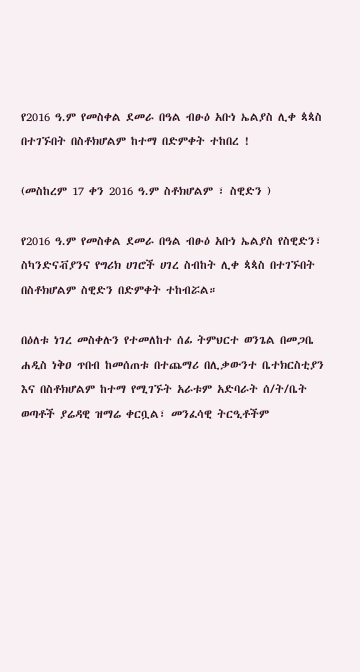የ2016 ዓ.ም የመስቀል ደመራ በዓል ብፁዕ አቡነ ኤልያስ ሊቀ ጳጳስ በተገኙበት በስቶክሆልም ከተማ በድምቀት ተከበረ !

(መስከረም 17 ቀን 2016 ዓ.ም ስቶክሆልም ፣ ስዊድን )

የ2016 ዓ.ም የመስቀል ደመራ በዓል ብፁዕ አቡነ ኤልያስ የስዊድን፣ ስካንድናቭያንና የግሪክ ሀገሮች ሀገረ ስብከት ሊቀ ጳጳስ በተገኙበት በስቶክሆልም ስዊድን በድምቀት ተከብሯል።

በዕለቱ ነገረ መስቀሉን የተመለከተ ሰፊ ትምህርተ ወንጌል በመጋቤ ሐዲስ ነቅዐ ጥበብ ከመሰጠቱ በተጨማሪ በሊቃውንተ ቤተክርስቲያን እና በስቶክሆልም ከተማ የሚገኙት አራቱም አድባራት ሰ/ት/ቤት ወጣቶች ያሬዳዊ ዝማሬ ቀርቧል፣ መንፈሳዊ ትርዒቶችም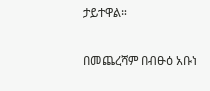ታይተዋል።

በመጨረሻም በብፁዕ አቡነ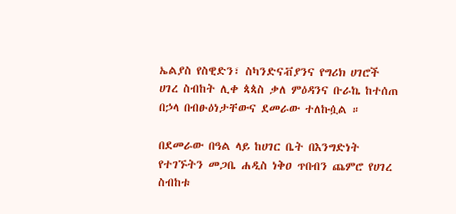ኤልያስ የስዊድን፣ ስካንድናቭያንና የግሪክ ሀገሮች ሀገረ ስብከት ሊቀ ጳጳስ ቃለ ምዕዳንና ቡራኬ ከተሰጠ በኃላ በብፁዕነታቸውና ደመራው ተለኩሷል ።

በደመራው በዓል ላይ ከሀገር ቤት በእንግድነት የተገኙትን መጋቤ ሐዲስ ነቅዐ ጥበብን ጨምሮ የሀገረ ስብከቱ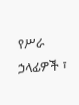የሥራ ኃላፊዎች ፣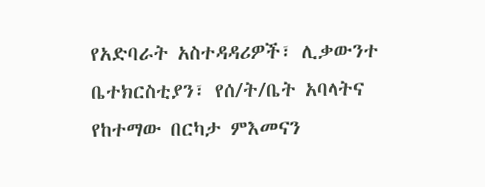የአድባራት አስተዳዳሪዎች፣ ሊቃውንተ ቤተክርስቲያን፣ የሰ/ት/ቤት አባላትና የከተማው በርካታ ምእመናን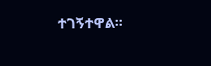ተገኝተዋል።